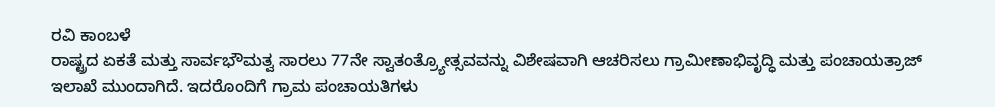ರವಿ ಕಾಂಬಳೆ
ರಾಷ್ಟ್ರದ ಏಕತೆ ಮತ್ತು ಸಾರ್ವಭೌಮತ್ವ ಸಾರಲು 77ನೇ ಸ್ವಾತಂತ್ರ್ಯೋತ್ಸವವನ್ನು ವಿಶೇಷವಾಗಿ ಆಚರಿಸಲು ಗ್ರಾಮೀಣಾಭಿವೃದ್ಧಿ ಮತ್ತು ಪಂಚಾಯತ್ರಾಜ್ ಇಲಾಖೆ ಮುಂದಾಗಿದೆ. ಇದರೊಂದಿಗೆ ಗ್ರಾಮ ಪಂಚಾಯತಿಗಳು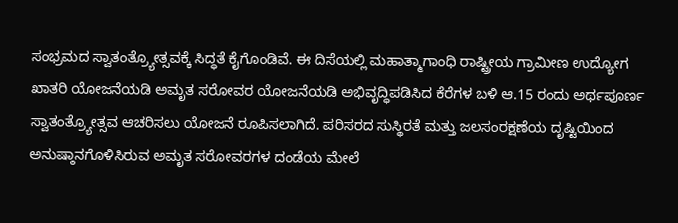ಸಂಭ್ರಮದ ಸ್ವಾತಂತ್ರ್ಯೋತ್ಸವಕ್ಕೆ ಸಿದ್ಧತೆ ಕೈಗೊಂಡಿವೆ. ಈ ದಿಸೆಯಲ್ಲಿ ಮಹಾತ್ಮಾಗಾಂಧಿ ರಾಷ್ಟ್ರೀಯ ಗ್ರಾಮೀಣ ಉದ್ಯೋಗ ಖಾತರಿ ಯೋಜನೆಯಡಿ ಅಮೃತ ಸರೋವರ ಯೋಜನೆಯಡಿ ಅಭಿವೃದ್ಧಿಪಡಿಸಿದ ಕೆರೆಗಳ ಬಳಿ ಆ.15 ರಂದು ಅರ್ಥಪೂರ್ಣ ಸ್ವಾತಂತ್ರ್ಯೋತ್ಸವ ಆಚರಿಸಲು ಯೋಜನೆ ರೂಪಿಸಲಾಗಿದೆ. ಪರಿಸರದ ಸುಸ್ಥಿರತೆ ಮತ್ತು ಜಲಸಂರಕ್ಷಣೆಯ ದೃಷ್ಟಿಯಿಂದ ಅನುಷ್ಠಾನಗೊಳಿಸಿರುವ ಅಮೃತ ಸರೋವರಗಳ ದಂಡೆಯ ಮೇಲೆ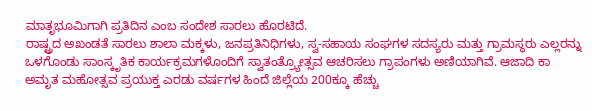ಮಾತೃಭೂಮಿಗಾಗಿ ಪ್ರತಿದಿನ ಎಂಬ ಸಂದೇಶ ಸಾರಲು ಹೊರಟಿದೆ.
ರಾಷ್ಟ್ರದ ಅಖಂಡತೆ ಸಾರಲು ಶಾಲಾ ಮಕ್ಕಳು, ಜನಪ್ರತಿನಿಧಿಗಳು, ಸ್ವ-ಸಹಾಯ ಸಂಘಗಳ ಸದಸ್ಯರು ಮತ್ತು ಗ್ರಾಮಸ್ಥರು ಎಲ್ಲರನ್ನು ಒಳಗೊಂಡು ಸಾಂಸ್ಕೃತಿಕ ಕಾರ್ಯಕ್ರಮಗಳೊಂದಿಗೆ ಸ್ವಾತಂತ್ರ್ಯೋತ್ಸವ ಆಚರಿಸಲು ಗ್ರಾಪಂಗಳು ಅಣಿಯಾಗಿವೆ. ಆಜಾದಿ ಕಾ ಅಮೃತ ಮಹೋತ್ಸವ ಪ್ರಯುಕ್ತ ಎರಡು ವರ್ಷಗಳ ಹಿಂದೆ ಜಿಲ್ಲೆಯ 200ಕ್ಕೂ ಹೆಚ್ಚು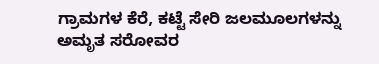ಗ್ರಾಮಗಳ ಕೆರೆ, ಕಟ್ಟೆ ಸೇರಿ ಜಲಮೂಲಗಳನ್ನು ಅಮೃತ ಸರೋವರ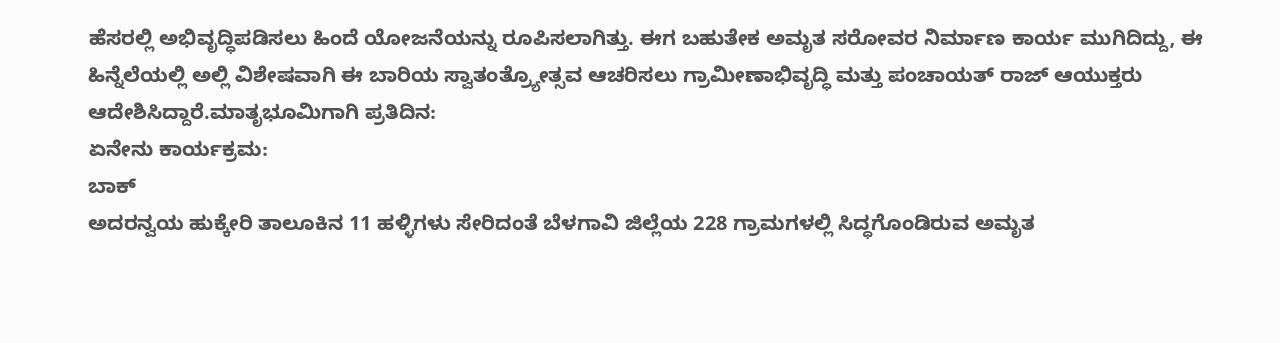ಹೆಸರಲ್ಲಿ ಅಭಿವೃದ್ಧಿಪಡಿಸಲು ಹಿಂದೆ ಯೋಜನೆಯನ್ನು ರೂಪಿಸಲಾಗಿತ್ತು. ಈಗ ಬಹುತೇಕ ಅಮೃತ ಸರೋವರ ನಿರ್ಮಾಣ ಕಾರ್ಯ ಮುಗಿದಿದ್ದು, ಈ ಹಿನ್ನೆಲೆಯಲ್ಲಿ ಅಲ್ಲಿ ವಿಶೇಷವಾಗಿ ಈ ಬಾರಿಯ ಸ್ವಾತಂತ್ರ್ಯೋತ್ಸವ ಆಚರಿಸಲು ಗ್ರಾಮೀಣಾಭಿವೃದ್ಧಿ ಮತ್ತು ಪಂಚಾಯತ್ ರಾಜ್ ಆಯುಕ್ತರು ಆದೇಶಿಸಿದ್ದಾರೆ.ಮಾತೃಭೂಮಿಗಾಗಿ ಪ್ರತಿದಿನ:
ಏನೇನು ಕಾರ್ಯಕ್ರಮ:
ಬಾಕ್
ಅದರನ್ವಯ ಹುಕ್ಕೇರಿ ತಾಲೂಕಿನ 11 ಹಳ್ಳಿಗಳು ಸೇರಿದಂತೆ ಬೆಳಗಾವಿ ಜಿಲ್ಲೆಯ 228 ಗ್ರಾಮಗಳಲ್ಲಿ ಸಿದ್ಧಗೊಂಡಿರುವ ಅಮೃತ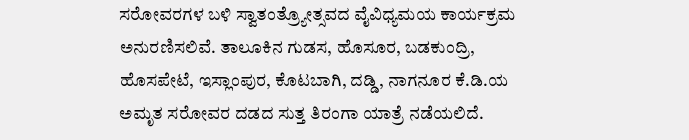ಸರೋವರಗಳ ಬಳಿ ಸ್ವಾತಂತ್ರ್ಯೋತ್ಸವದ ವೈವಿಧ್ಯಮಯ ಕಾರ್ಯಕ್ರಮ ಅನುರಣಿಸಲಿವೆ. ತಾಲೂಕಿನ ಗುಡಸ, ಹೊಸೂರ, ಬಡಕುಂದ್ರಿ, ಹೊಸಪೇಟೆ, ಇಸ್ಲಾಂಪುರ, ಕೊಟಬಾಗಿ, ದಡ್ಡಿ, ನಾಗನೂರ ಕೆ.ಡಿ.ಯ ಅಮೃತ ಸರೋವರ ದಡದ ಸುತ್ತ ತಿರಂಗಾ ಯಾತ್ರೆ ನಡೆಯಲಿದೆ.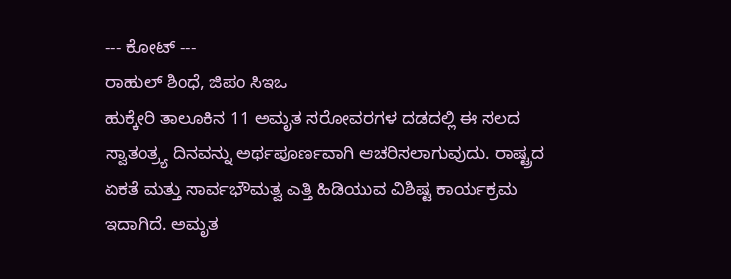--- ಕೋಟ್ ---
ರಾಹುಲ್ ಶಿಂಧೆ, ಜಿಪಂ ಸಿಇಒ
ಹುಕ್ಕೇರಿ ತಾಲೂಕಿನ 11 ಅಮೃತ ಸರೋವರಗಳ ದಡದಲ್ಲಿ ಈ ಸಲದ ಸ್ವಾತಂತ್ರ್ಯ ದಿನವನ್ನು ಅರ್ಥಪೂರ್ಣವಾಗಿ ಆಚರಿಸಲಾಗುವುದು. ರಾಷ್ಟ್ರದ ಏಕತೆ ಮತ್ತು ಸಾರ್ವಭೌಮತ್ವ ಎತ್ತಿ ಹಿಡಿಯುವ ವಿಶಿಷ್ಟ ಕಾರ್ಯಕ್ರಮ ಇದಾಗಿದೆ. ಅಮೃತ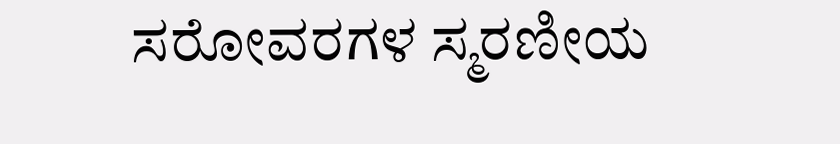ಸರೋವರಗಳ ಸ್ಮರಣೀಯ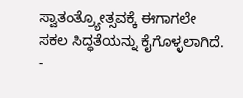ಸ್ವಾತಂತ್ರ್ಯೋತ್ಸವಕ್ಕೆ ಈಗಾಗಲೇ ಸಕಲ ಸಿದ್ಧತೆಯನ್ನು ಕೈಗೊಳ್ಳಲಾಗಿದೆ.
-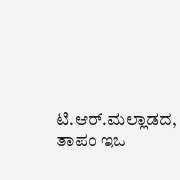ಟಿ.ಆರ್.ಮಲ್ಲಾಡದ, ತಾಪಂ ಇಒ